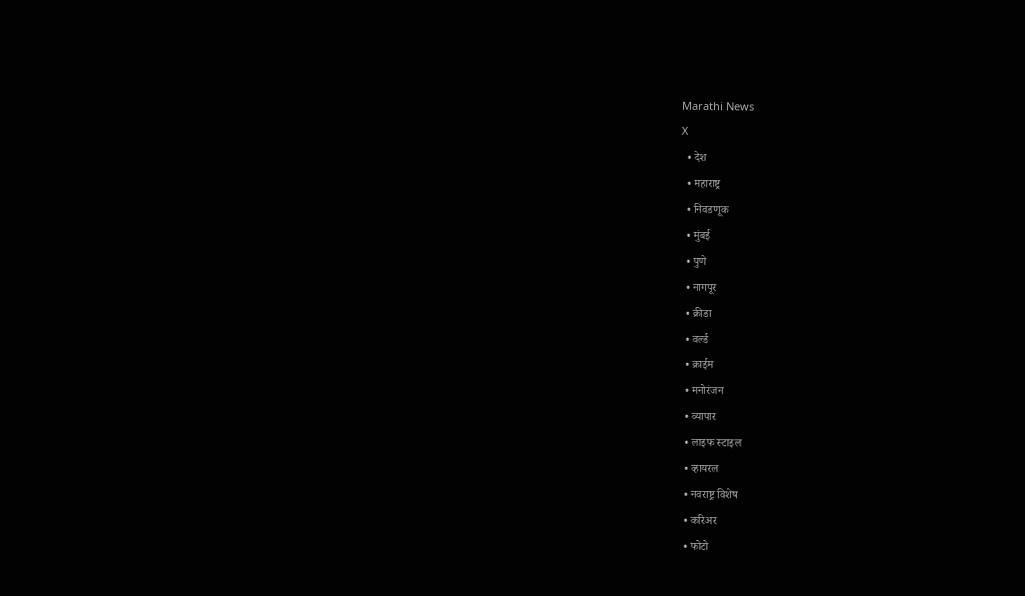Marathi News
X
  • देश
  • महाराष्ट्र
  • निवडणूक
  • मुंबई
  • पुणे
  • नागपूर
  • क्रीडा
  • वर्ल्ड
  • क्राईम
  • मनोरंजन
  • व्यापार
  • लाइफ स्टाइल
  • व्हायरल
  • नवराष्ट्र विशेष
  • करिअर
  • फोटो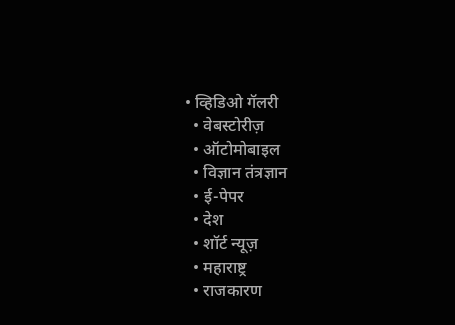• व्हिडिओ गॅलरी
  • वेबस्टोरीज़
  • ऑटोमोबाइल
  • विज्ञान तंत्रज्ञान
  • ई-पेपर
  • देश
  • शॉर्ट न्यूज़
  • महाराष्ट्र
  • राजकारण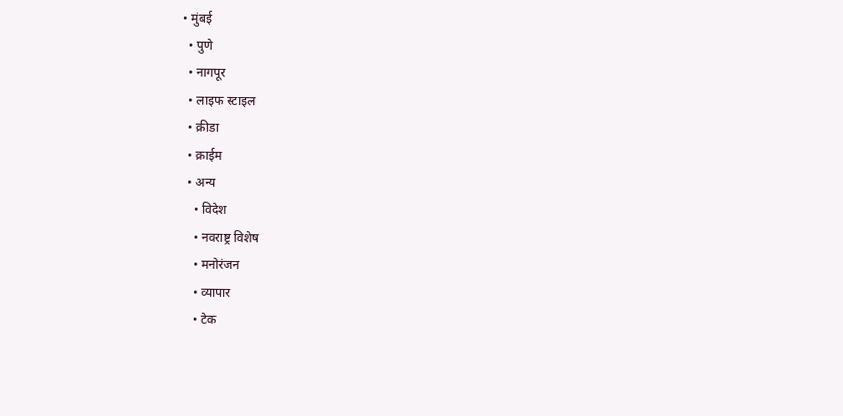• मुंबई
  • पुणे
  • नागपूर
  • लाइफ स्टाइल
  • क्रीडा
  • क्राईम
  • अन्य
    • विदेश
    • नवराष्ट्र विशेष
    • मनोरंजन
    • व्यापार
    • टेक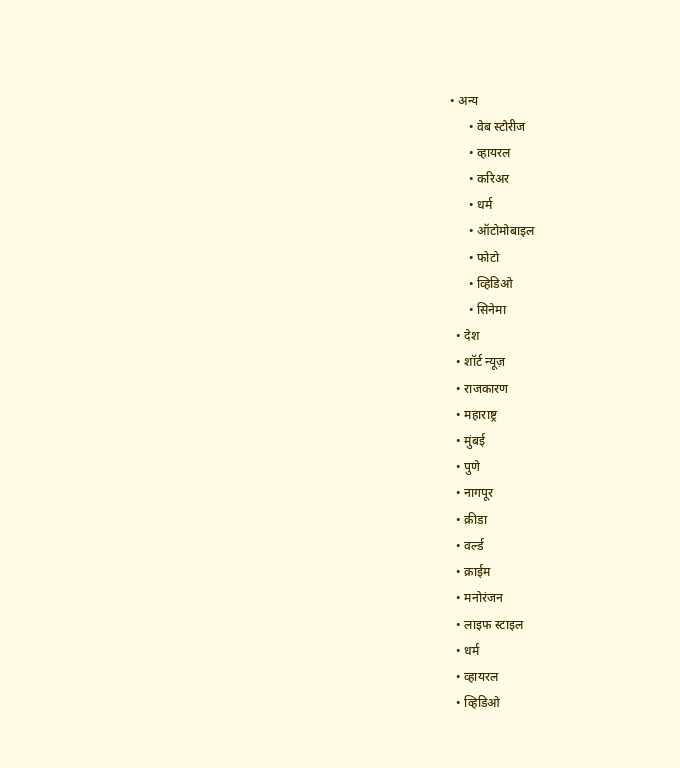• अन्य
      • वेब स्टोरीज
      • व्हायरल
      • करिअर
      • धर्म
      • ऑटोमोबाइल
      • फोटो
      • व्हिडिओ
      • सिनेमा
  • देश
  • शॉर्ट न्यूज़
  • राजकारण
  • महाराष्ट्र
  • मुंबई
  • पुणे
  • नागपूर
  • क्रीडा
  • वर्ल्ड
  • क्राईम
  • मनोरंजन
  • लाइफ स्टाइल
  • धर्म
  • व्हायरल
  • व्हिडिओ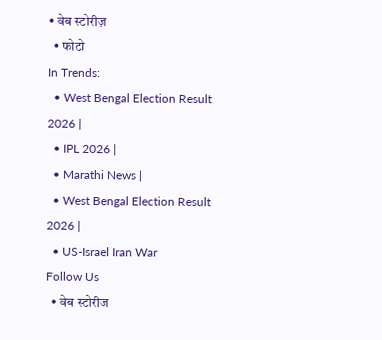• वेब स्टोरीज़
  • फोटो
In Trends:
  • West Bengal Election Result 2026 |
  • IPL 2026 |
  • Marathi News |
  • West Bengal Election Result 2026 |
  • US-Israel Iran War
Follow Us
  • वेब स्टोरीज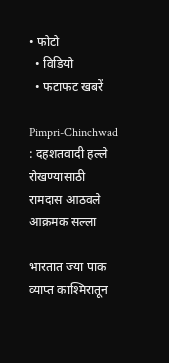• फोटो
  • विडियो
  • फटाफट खबरें

Pimpri-Chinchwad : दहशतवादी हल्ले रोखण्यासाठी रामदास आठवले आक्रमक सल्ला

भारतात ज्या पाक व्याप्त काश्मिरातून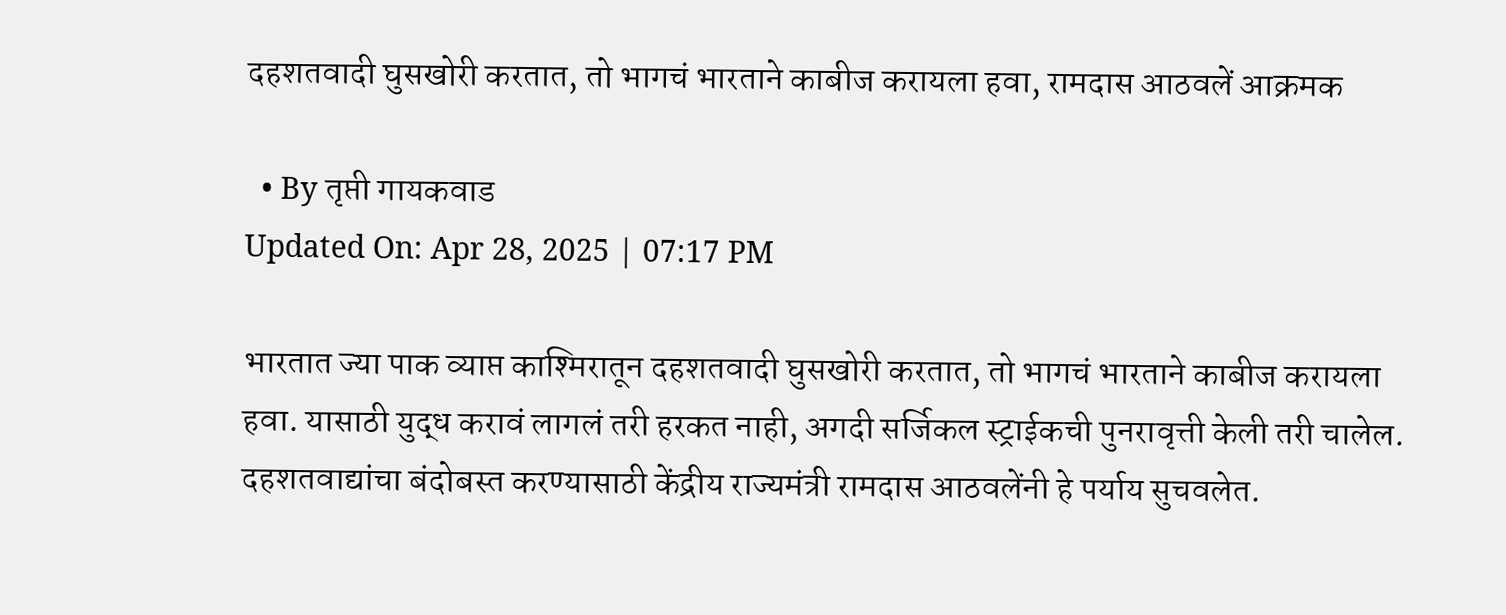दहशतवादी घुसखोरी करतात, तो भागचं भारताने काबीज करायला हवा, रामदास आठवलें आक्रमक

  • By तृप्ती गायकवाड
Updated On: Apr 28, 2025 | 07:17 PM

भारतात ज्या पाक व्याप्त काश्मिरातून दहशतवादी घुसखोरी करतात, तो भागचं भारताने काबीज करायला हवा. यासाठी युद्ध करावं लागलं तरी हरकत नाही, अगदी सर्जिकल स्ट्राईकची पुनरावृत्ती केली तरी चालेल. दहशतवाद्यांचा बंदोबस्त करण्यासाठी केंद्रीय राज्यमंत्री रामदास आठवलेंनी हे पर्याय सुचवलेत.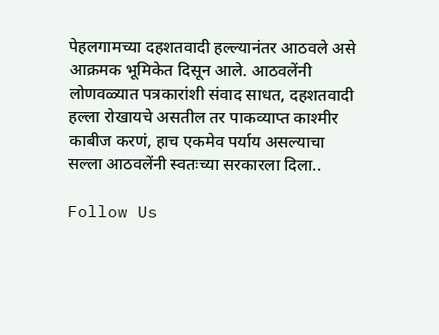पेहलगामच्या दहशतवादी हल्ल्यानंतर आठवले असे आक्रमक भूमिकेत दिसून आले. आठवलेंनी लोणवळ्यात पत्रकारांशी संवाद साधत, दहशतवादी हल्ला रोखायचे असतील तर पाकव्याप्त काश्मीर काबीज करणं, हाच एकमेव पर्याय असल्याचा सल्ला आठवलेंनी स्वतःच्या सरकारला दिला..

Follow Us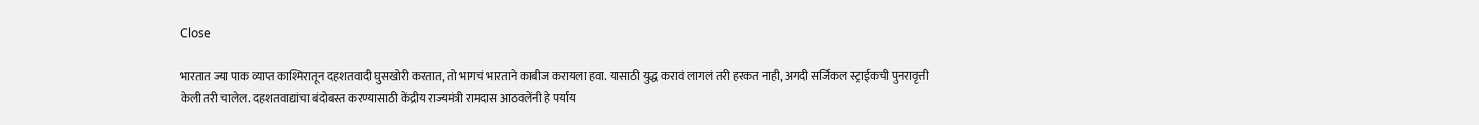Close

भारतात ज्या पाक व्याप्त काश्मिरातून दहशतवादी घुसखोरी करतात, तो भागचं भारताने काबीज करायला हवा. यासाठी युद्ध करावं लागलं तरी हरकत नाही, अगदी सर्जिकल स्ट्राईकची पुनरावृत्ती केली तरी चालेल. दहशतवाद्यांचा बंदोबस्त करण्यासाठी केंद्रीय राज्यमंत्री रामदास आठवलेंनी हे पर्याय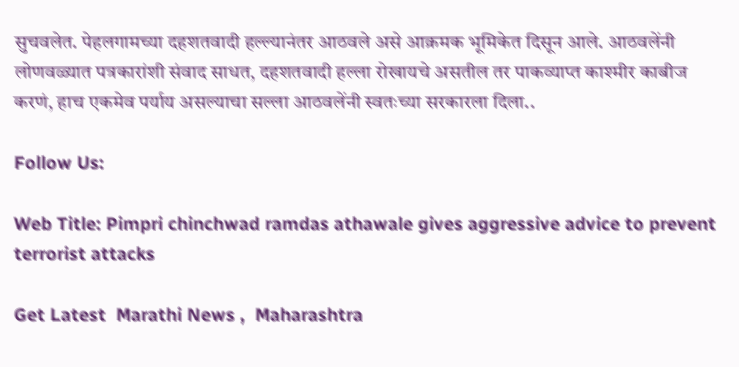सुचवलेत. पेहलगामच्या दहशतवादी हल्ल्यानंतर आठवले असे आक्रमक भूमिकेत दिसून आले. आठवलेंनी लोणवळ्यात पत्रकारांशी संवाद साधत, दहशतवादी हल्ला रोखायचे असतील तर पाकव्याप्त काश्मीर काबीज करणं, हाच एकमेव पर्याय असल्याचा सल्ला आठवलेंनी स्वतःच्या सरकारला दिला..

Follow Us:

Web Title: Pimpri chinchwad ramdas athawale gives aggressive advice to prevent terrorist attacks

Get Latest  Marathi News ,  Maharashtra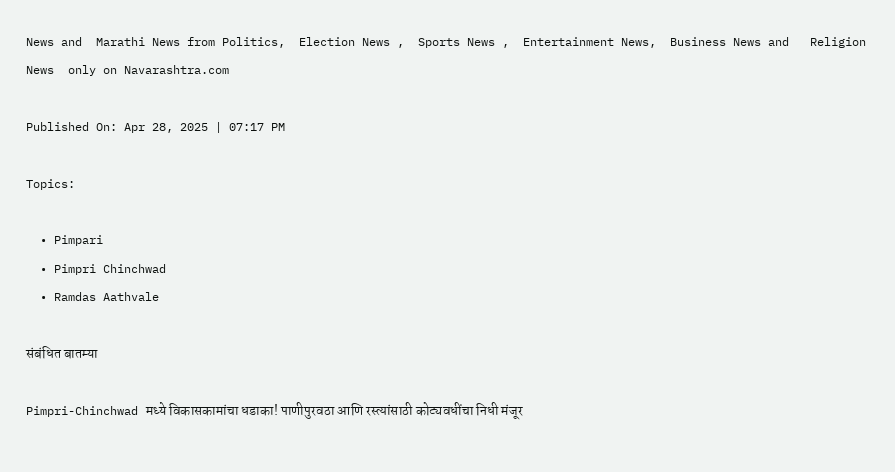News and  Marathi News from Politics,  Election News ,  Sports News ,  Entertainment News,  Business News and   Religion News  only on Navarashtra.com

Published On: Apr 28, 2025 | 07:17 PM

Topics:

  • Pimpari
  • Pimpri Chinchwad
  • Ramdas Aathvale

संबंधित बातम्या

Pimpri-Chinchwad मध्ये विकासकामांचा धडाका! पाणीपुरवठा आणि रस्त्यांसाठी कोट्यवधींचा निधी मंजूर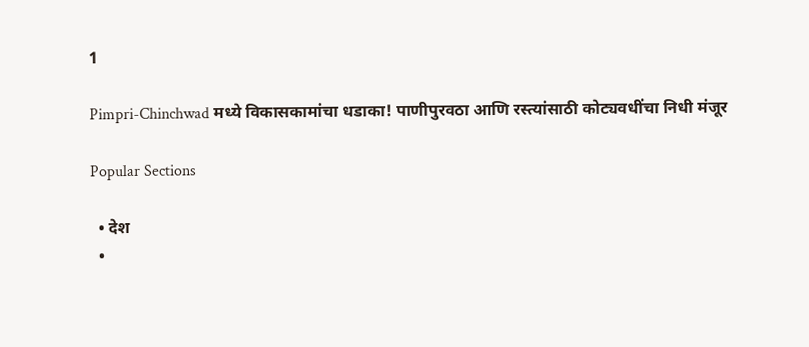1

Pimpri-Chinchwad मध्ये विकासकामांचा धडाका! पाणीपुरवठा आणि रस्त्यांसाठी कोट्यवधींचा निधी मंजूर

Popular Sections

  • देश
  •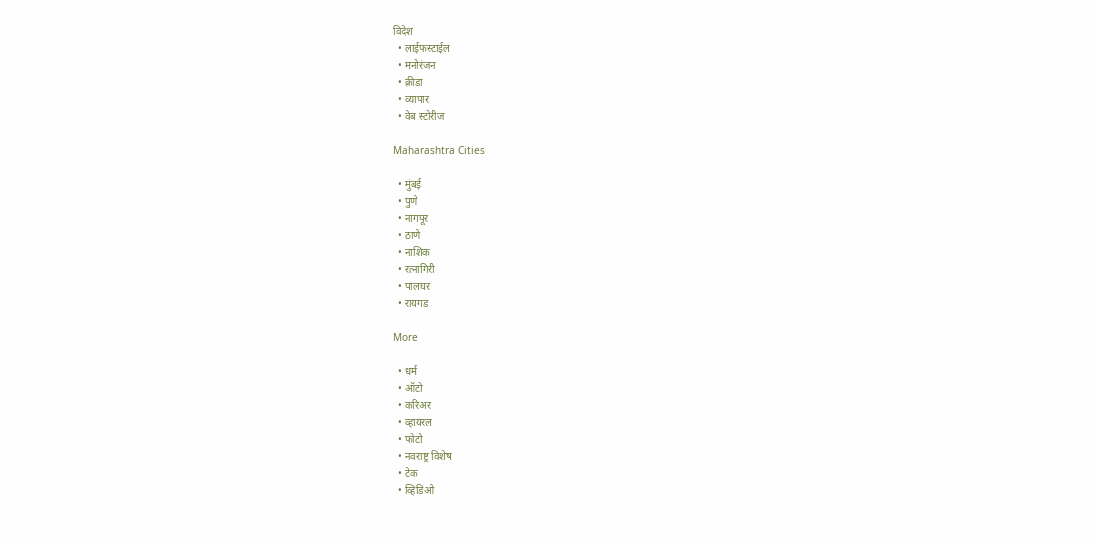विदेश
  • लाईफस्टाईल
  • मनोरंजन
  • क्रीडा
  • व्यापार
  • वेब स्टोरीज

Maharashtra Cities

  • मुंबई
  • पुणे
  • नागपूर
  • ठाणे
  • नाशिक
  • रत्नागिरी
  • पालघर
  • रायगड

More

  • धर्म
  • ऑटो
  • करिअर
  • व्हायरल
  • फोटो
  • नवराष्ट्र विशेष
  • टेक
  • व्हिडिओ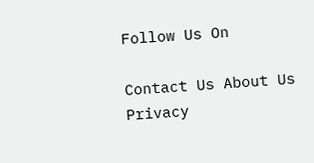Follow Us On

Contact Us About Us Privacy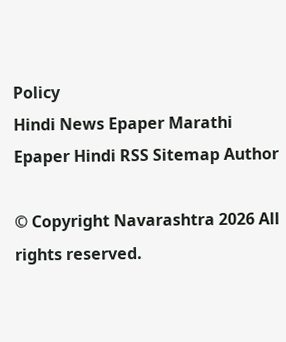Policy
Hindi News Epaper Marathi Epaper Hindi RSS Sitemap Author

© Copyright Navarashtra 2026 All rights reserved.